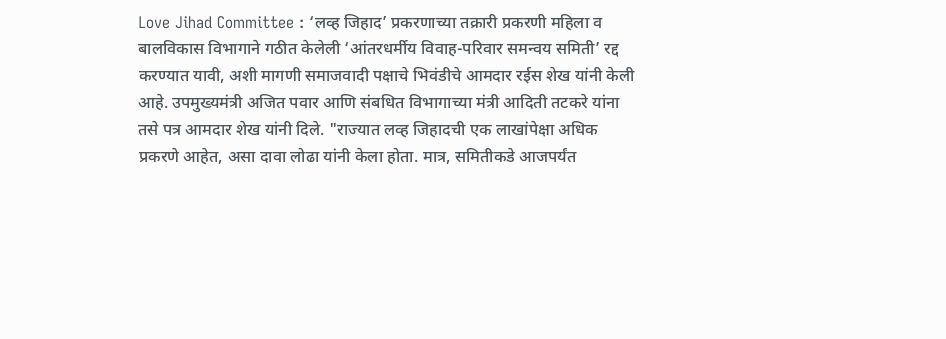Love Jihad Committee : ‘लव्ह जिहाद’ प्रकरणाच्या तक्रारी प्रकरणी महिला व बालविकास विभागाने गठीत केलेली ‘आंतरधर्मीय विवाह-परिवार समन्वय समिती’ रद्द करण्यात यावी, अशी मागणी समाजवादी पक्षाचे भिवंडीचे आमदार रईस शेख यांनी केली आहे. उपमुख्यमंत्री अजित पवार आणि संबधित विभागाच्या मंत्री आदिती तटकरे यांना तसे पत्र आमदार शेख यांनी दिले. "राज्यात लव्ह जिहादची एक लाखांपेक्षा अधिक प्रकरणे आहेत, असा दावा लोढा यांनी केला होता. मात्र, समितीकडे आजपर्यंत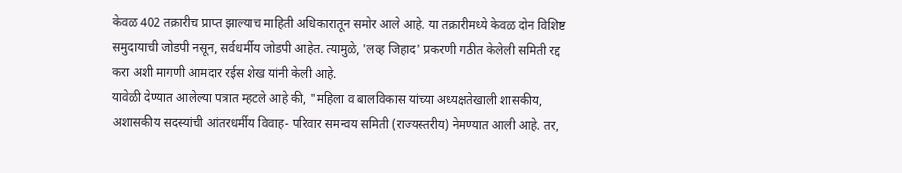केवळ 402 तक्रारीच प्राप्त झाल्याच माहिती अधिकारातून समोर आले आहे. या तक्रारीमध्ये केवळ दोन विशिष्ट समुदायाची जोडपी नसून, सर्वधर्मीय जोडपी आहेत. त्यामुळे, 'लव्ह जिहाद' प्रकरणी गठीत केलेली समिती रद्द करा अशी मागणी आमदार रईस शेख यांनी केली आहे.
यावेळी देण्यात आलेल्या पत्रात म्हटले आहे की, "महिला व बालविकास यांच्या अध्यक्षतेखाली शासकीय, अशासकीय सदस्यांची आंतरधर्मीय विवाह- परिवार समन्वय समिती (राज्यस्तरीय) नेमण्यात आली आहे. तर,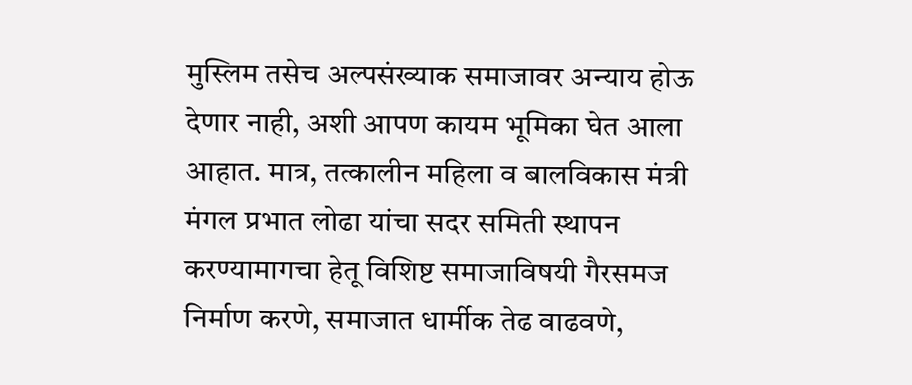मुस्लिम तसेच अल्पसंख्याक समाजावर अन्याय होऊ देणार नाही, अशी आपण कायम भूमिका घेत आला आहात. मात्र, तत्कालीन महिला व बालविकास मंत्री मंगल प्रभात लोढा यांचा सदर समिती स्थापन करण्यामागचा हेतू विशिष्ट समाजाविषयी गैरसमज निर्माण करणे, समाजात धार्मीक तेढ वाढवणे,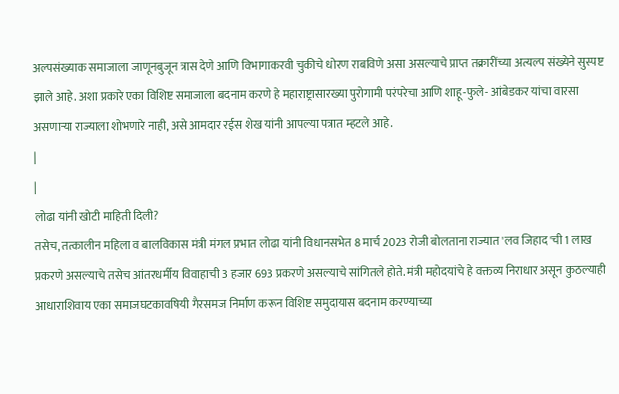अल्पसंख्याक समाजाला जाणूनबुजून त्रास देणे आणि विभागाकरवी चुकीचे धोरण राबविणे असा असल्याचे प्राप्त तक्रारींच्या अत्यल्प संख्येने सुस्पष्ट झाले आहे. अशा प्रकारे एका विशिष्ट समाजाला बदनाम करणे हे महाराष्ट्रासारख्या पुरोगामी परंपरेचा आणि शाहू-फुले- आंबेडकर यांचा वारसा असणाऱ्या राज्याला शोभणारे नाही, असे आमदार रईस शेख यांनी आपल्या पत्रात म्हटले आहे.
|
|
लोढा यांनी खोटी माहिती दिली?
तसेच, तत्कालीन महिला व बालविकास मंत्री मंगल प्रभात लोढा यांनी विधानसभेत 8 मार्च 2023 रोजी बोलताना राज्यात 'लव जिहाद'ची 1 लाख प्रकरणे असल्याचे तसेच आंतरधर्मीय विवाहाची 3 हजार 693 प्रकरणे असल्याचे सांगितले होते. मंत्री महोदयांचे हे वक्तव्य निराधार असून कुठल्याही आधाराशिवाय एका समाजघटकावषियी गैरसमज निर्माण करून विशिष्ट समुदायास बदनाम करण्याच्या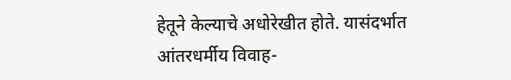हेतूने केल्याचे अधोरेखीत होते. यासंदर्भात आंतरधर्मीय विवाह-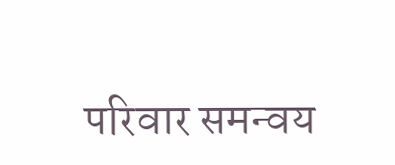परिवार समन्वय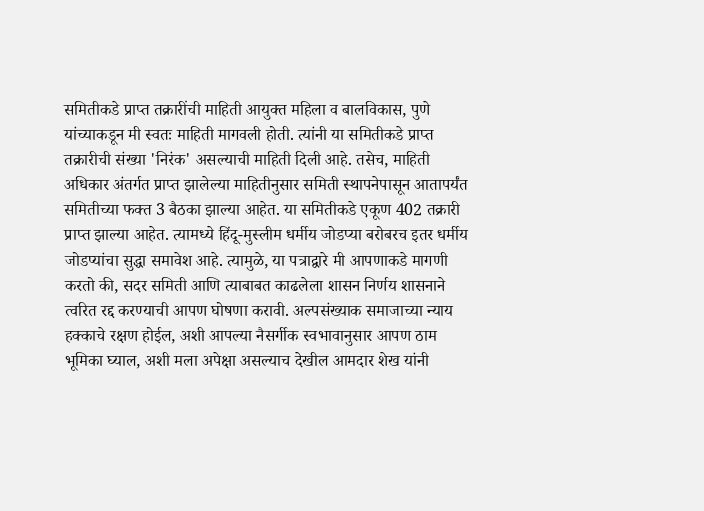समितीकडे प्राप्त तक्रारींची माहिती आयुक्त महिला व बालविकास, पुणे यांच्याकडून मी स्वतः माहिती मागवली होती. त्यांनी या समितीकडे प्राप्त तक्रारीची संख्या 'निरंक' असल्याची माहिती दिली आहे. तसेच, माहिती अधिकार अंतर्गत प्राप्त झालेल्या माहितीनुसार समिती स्थापनेपासून आतापर्यंत समितीच्या फक्त 3 बैठका झाल्या आहेत. या समितीकडे एकूण 402 तक्रारी प्राप्त झाल्या आहेत. त्यामध्ये हिंदू-मुस्लीम धर्मीय जोडप्या बरोबरच इतर धर्मीय जोडप्यांचा सुद्धा समावेश आहे. त्यामुळे, या पत्राद्वारे मी आपणाकडे मागणी करतो की, सदर समिती आणि त्याबाबत काढलेला शासन निर्णय शासनाने त्वरित रद्द करण्याची आपण घोषणा करावी. अल्पसंख्याक समाजाच्या न्याय हक्काचे रक्षण होईल, अशी आपल्या नैसर्गीक स्वभावानुसार आपण ठाम भूमिका घ्याल, अशी मला अपेक्षा असल्याच देखील आमदार शेख यांनी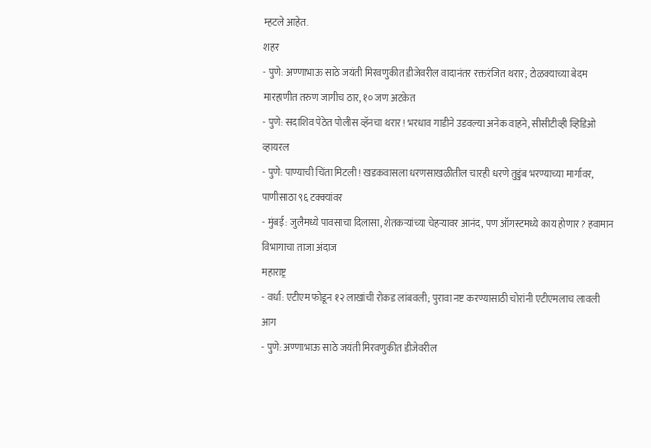म्हटले आहेत.
शहर
- पुणे: अण्णाभाऊ साठे जयंती मिरवणुकीत डीजेवरील वादानंतर रक्तरंजित थरार; टोळक्याच्या बेदम मारहाणीत तरुण जागीच ठार, १० जण अटकेत
- पुणे: सदाशिव पेठेत पोलीस व्हॅनचा थरार! भरधाव गाडीने उडवल्या अनेक वाहने, सीसीटीव्ही व्हिडिओ व्हायरल
- पुणे: पाण्याची चिंता मिटली! खडकवासला धरणसाखळीतील चारही धरणे तुडुंब भरण्याच्या मार्गावर, पाणीसाठा ९६ टक्क्यांवर
- मुंबई: जुलैमध्ये पावसाचा दिलासा, शेतकऱ्यांच्या चेहऱ्यावर आनंद, पण ऑगस्टमध्ये काय होणार? हवामान विभागाचा ताजा अंदाज
महाराष्ट्र
- वर्धा: एटीएम फोडून १२ लाखांची रोकड लांबवली; पुरावा नष्ट करण्यासाठी चोरांनी एटीएमलाच लावली आग
- पुणे: अण्णाभाऊ साठे जयंती मिरवणुकीत डीजेवरील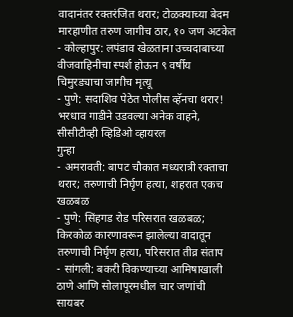वादानंतर रक्तरंजित थरार; टोळक्याच्या बेदम मारहाणीत तरुण जागीच ठार, १० जण अटकेत
- कोल्हापुर: लपंडाव खेळताना उच्चदाबाच्या वीजवाहिनीचा स्पर्श होऊन ९ वर्षीय चिमुरड्याचा जागीच मृत्यू
- पुणे: सदाशिव पेठेत पोलीस व्हॅनचा थरार! भरधाव गाडीने उडवल्या अनेक वाहने, सीसीटीव्ही व्हिडिओ व्हायरल
गुन्हा
- अमरावती: बापट चौकात मध्यरात्री रक्ताचा थरार; तरुणाची निर्घृण हत्या, शहरात एकच खळबळ
- पुणे: सिंहगड रोड परिसरात खळबळ; किरकोळ कारणावरून झालेल्या वादातून तरुणाची निर्घृण हत्या, परिसरात तीव्र संताप
- सांगली: बकरी विकण्याच्या आमिषाखाली ठाणे आणि सोलापूरमधील चार जणांची सायबर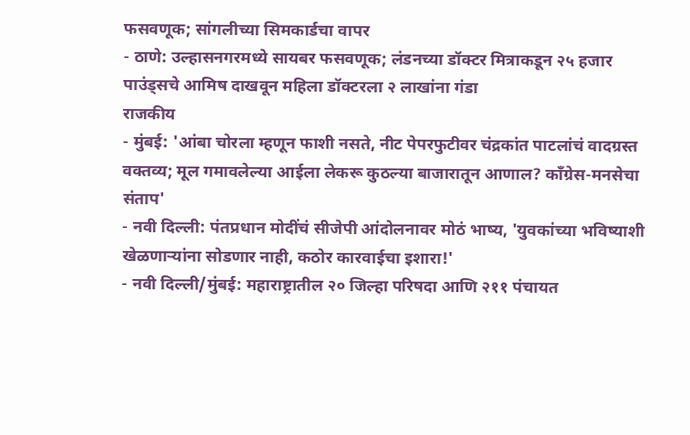फसवणूक; सांगलीच्या सिमकार्डचा वापर
- ठाणे: उल्हासनगरमध्ये सायबर फसवणूक; लंडनच्या डॉक्टर मित्राकडून २५ हजार पाउंड्सचे आमिष दाखवून महिला डॉक्टरला २ लाखांना गंडा
राजकीय
- मुंबई: 'आंबा चोरला म्हणून फाशी नसते, नीट पेपरफुटीवर चंद्रकांत पाटलांचं वादग्रस्त वक्तव्य; मूल गमावलेल्या आईला लेकरू कुठल्या बाजारातून आणाल? काँग्रेस-मनसेचा संताप'
- नवी दिल्ली: पंतप्रधान मोदींचं सीजेपी आंदोलनावर मोठं भाष्य, 'युवकांच्या भविष्याशी खेळणाऱ्यांना सोडणार नाही, कठोर कारवाईचा इशारा!'
- नवी दिल्ली/मुंबई: महाराष्ट्रातील २० जिल्हा परिषदा आणि २११ पंचायत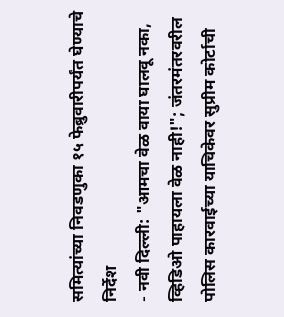समित्यांच्या निवडणुका १५ फेब्रुवारीपर्यंत घेण्याचे निर्देश
- नवी दिल्ली: "आमचा वेळ वाया घालवू नका, व्हिडिओ पाहायला वेळ नाही!"; जंतरमंतरवरील पोलिस कारवाईच्या याचिकेवर सुप्रीम कोर्टाची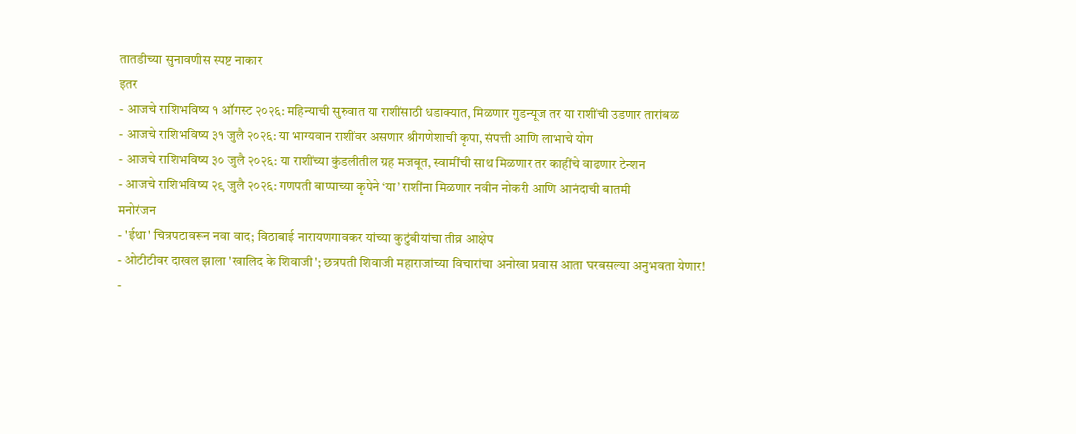तातडीच्या सुनावणीस स्पष्ट नाकार
इतर
- आजचे राशिभविष्य १ ऑगस्ट २०२६: महिन्याची सुरुवात या राशींसाठी धडाक्यात, मिळणार गुडन्यूज तर या राशींची उडणार तारांबळ
- आजचे राशिभविष्य ३१ जुलै २०२६: या भाग्यवान राशींवर असणार श्रीगणेशाची कृपा, संपत्ती आणि लाभाचे योग
- आजचे राशिभविष्य ३० जुलै २०२६: या राशींच्या कुंडलीतील ग्रह मजबूत, स्वामींची साथ मिळणार तर काहींचे वाढणार टेन्शन
- आजचे राशिभविष्य २९ जुलै २०२६: गणपती बाप्पाच्या कृपेने ‘या’ राशींना मिळणार नवीन नोकरी आणि आनंदाची बातमी
मनोरंजन
- 'ईथा' चित्रपटावरून नवा वाद; विठाबाई नारायणगावकर यांच्या कुटुंबीयांचा तीव्र आक्षेप
- ओटीटीवर दाखल झाला 'खालिद के शिवाजी'; छत्रपती शिवाजी महाराजांच्या विचारांचा अनोखा प्रवास आता घरबसल्या अनुभवता येणार!
-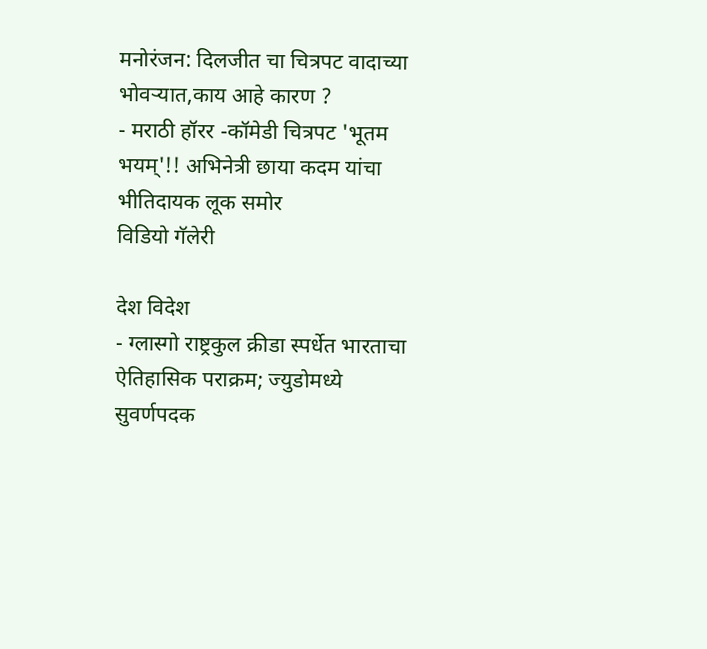मनोरंजन: दिलजीत चा चित्रपट वादाच्या भोवऱ्यात,काय आहे कारण ?
- मराठी हॉरर -कॉमेडी चित्रपट 'भूतम भयम्'!! अभिनेत्री छाया कदम यांचा भीतिदायक लूक समोर
विडियो गॅलेरी

देश विदेश
- ग्लास्गो राष्ट्रकुल क्रीडा स्पर्धेत भारताचा ऐतिहासिक पराक्रम; ज्युडोमध्ये सुवर्णपदक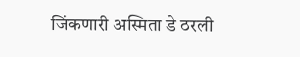जिंकणारी अस्मिता डे ठरली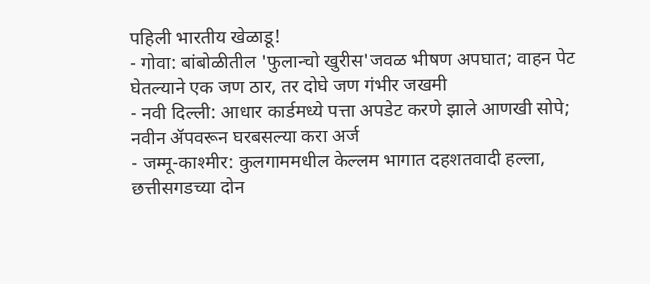पहिली भारतीय खेळाडू!
- गोवा: बांबोळीतील 'फुलान्चो खुरीस'जवळ भीषण अपघात; वाहन पेट घेतल्याने एक जण ठार, तर दोघे जण गंभीर जखमी
- नवी दिल्ली: आधार कार्डमध्ये पत्ता अपडेट करणे झाले आणखी सोपे; नवीन ॲपवरून घरबसल्या करा अर्ज
- जम्मू-काश्मीर: कुलगाममधील केल्लम भागात दहशतवादी हल्ला, छत्तीसगडच्या दोन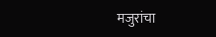मजुरांचा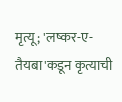मृत्यू; 'लष्कर-ए-तैयबा'कडून कृत्याची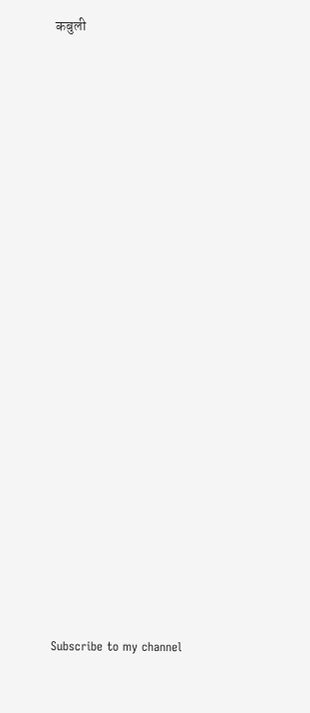कबुली




























Subscribe to my channel